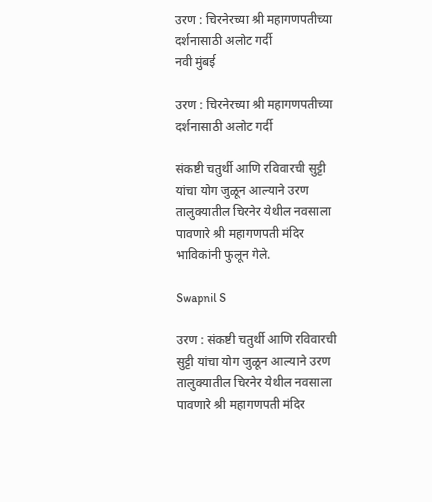उरण : चिरनेरच्या श्री महागणपतीच्या दर्शनासाठी अलोट गर्दी
नवी मुंबई

उरण : चिरनेरच्या श्री महागणपतीच्या दर्शनासाठी अलोट गर्दी

संकष्टी चतुर्थी आणि रविवारची सुट्टी यांचा योग जुळून आल्याने उरण तालुक्यातील चिरनेर येथील नवसाला पावणारे श्री महागणपती मंदिर भाविकांनी फुलून गेले.

Swapnil S

उरण : संकष्टी चतुर्थी आणि रविवारची सुट्टी यांचा योग जुळून आल्याने उरण तालुक्यातील चिरनेर येथील नवसाला पावणारे श्री महागणपती मंदिर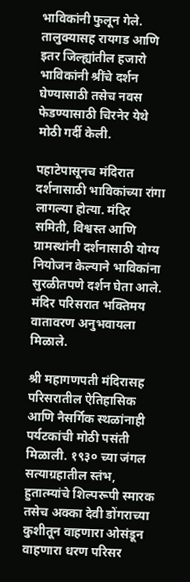भाविकांनी फुलून गेले. तालुक्यासह रायगड आणि इतर जिल्ह्यांतील हजारो भाविकांनी श्रींचे दर्शन घेण्यासाठी तसेच नवस फेडण्यासाठी चिरनेर येथे मोठी गर्दी केली.

पहाटेपासूनच मंदिरात दर्शनासाठी भाविकांच्या रांगा लागल्या होत्या. मंदिर समिती, विश्वस्त आणि ग्रामस्थांनी दर्शनासाठी योग्य नियोजन केल्याने भाविकांना सुरळीतपणे दर्शन घेता आले. मंदिर परिसरात भक्तिमय वातावरण अनुभवायला मिळाले.

श्री महागणपती मंदिरासह परिसरातील ऐतिहासिक आणि नैसर्गिक स्थळांनाही पर्यटकांची मोठी पसंती मिळाली. १९३० च्या जंगल सत्याग्रहातील स्तंभ, हुतात्म्यांचे शिल्परूपी स्मारक तसेच अक्का देवी डोंगराच्या कुशीतून वाहणारा ओसंडून वाहणारा धरण परिसर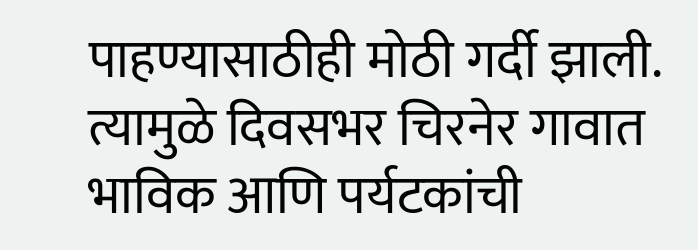पाहण्यासाठीही मोठी गर्दी झाली. त्यामुळे दिवसभर चिरनेर गावात भाविक आणि पर्यटकांची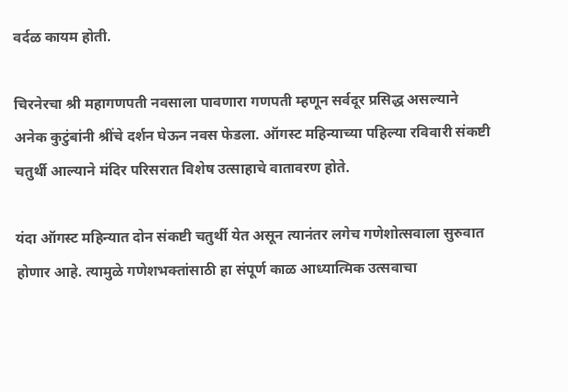वर्दळ कायम होती.

चिरनेरचा श्री महागणपती नवसाला पावणारा गणपती म्हणून सर्वदूर प्रसिद्ध असल्याने अनेक कुटुंबांनी श्रींचे दर्शन घेऊन नवस फेडला. ऑगस्ट महिन्याच्या पहिल्या रविवारी संकष्टी चतुर्थी आल्याने मंदिर परिसरात विशेष उत्साहाचे वातावरण होते.

यंदा ऑगस्ट महिन्यात दोन संकष्टी चतुर्थी येत असून त्यानंतर लगेच गणेशोत्सवाला सुरुवात होणार आहे. त्यामुळे गणेशभक्तांसाठी हा संपूर्ण काळ आध्यात्मिक उत्सवाचा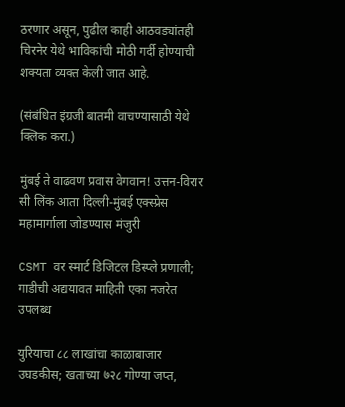ठरणार असून, पुढील काही आठवड्यांतही चिरनेर येथे भाविकांची मोठी गर्दी होण्याची शक्यता व्यक्त केली जात आहे.

(संबंधित इंग्रजी बातमी वाचण्यासाठी येथे क्लिक करा.)

मुंबई ते वाढवण प्रवास वेगवान! उत्तन-विरार सी लिंक आता दिल्ली-मुंबई एक्स्प्रेस महामार्गाला जोडण्यास मंजुरी

CSMT वर स्मार्ट डिजिटल डिस्प्ले प्रणाली; गाडीची अद्ययावत माहिती एका नजरेत उपलब्ध

युरियाचा ८८ लाखांचा काळाबाजार उघडकीस; खताच्या ७२८ गोण्या जप्त,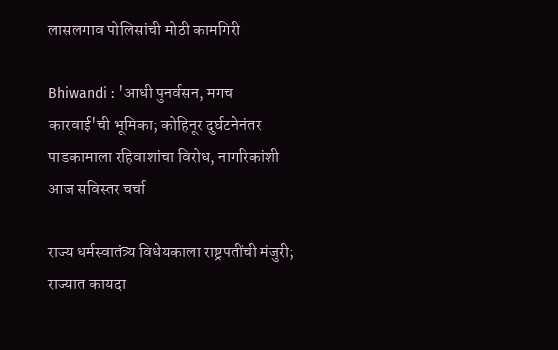लासलगाव पोलिसांची मोठी कामगिरी

Bhiwandi : 'आधी पुनर्वसन, मगच कारवाई'ची भूमिका; कोहिनूर दुर्घटनेनंतर पाडकामाला रहिवाशांचा विरोध, नागरिकांशी आज सविस्तर चर्चा

राज्य धर्मस्वातंत्र्य विधेयकाला राष्ट्रपतींची मंजुरी; राज्यात कायदा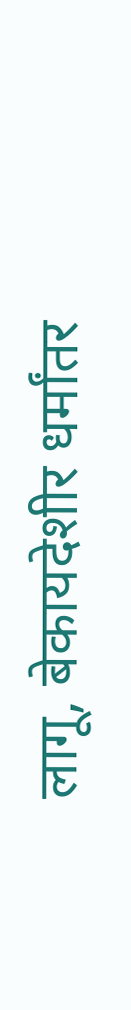लागू, बेकायदेशीर धर्मांतर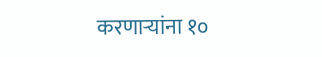करणाऱ्यांना १०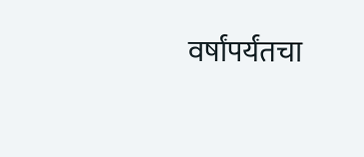वर्षांपर्यंतचा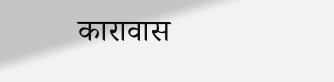कारावास